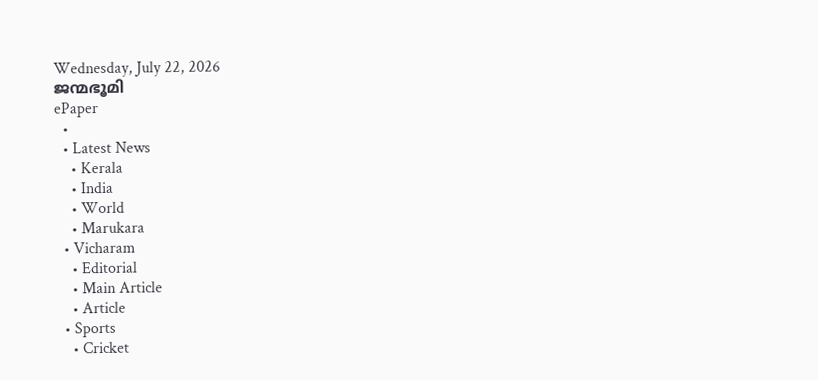Wednesday, July 22, 2026
ജന്മഭൂമി
ePaper
  •
  • Latest News
    • Kerala
    • India
    • World
    • Marukara
  • Vicharam
    • Editorial
    • Main Article
    • Article
  • Sports
    • Cricket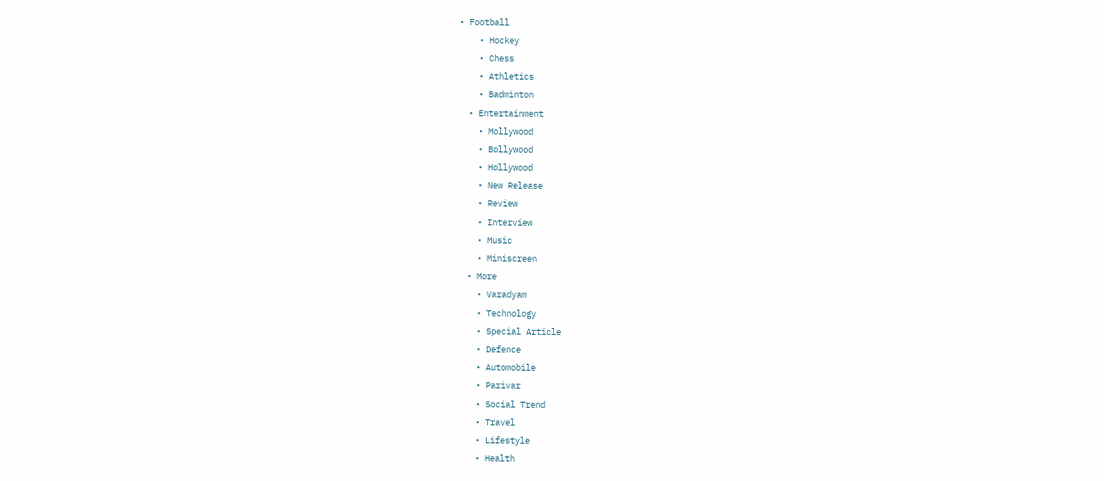• Football
    • Hockey
    • Chess
    • Athletics
    • Badminton
  • Entertainment
    • Mollywood
    • Bollywood
    • Hollywood
    • New Release
    • Review
    • Interview
    • Music
    • Miniscreen
  • More
    • Varadyam
    • Technology
    • Special Article
    • Defence
    • Automobile
    • Parivar
    • Social Trend
    • Travel
    • Lifestyle
    • Health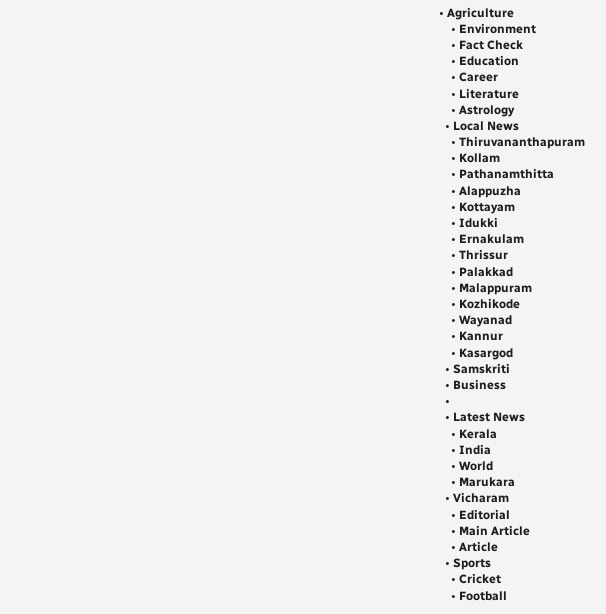• Agriculture
    • Environment
    • Fact Check
    • Education
    • Career
    • Literature
    • Astrology
  • Local News
    • Thiruvananthapuram
    • Kollam
    • Pathanamthitta
    • Alappuzha
    • Kottayam
    • Idukki
    • Ernakulam
    • Thrissur
    • Palakkad
    • Malappuram
    • Kozhikode
    • Wayanad
    • Kannur
    • Kasargod
  • Samskriti
  • Business
  •
  • Latest News
    • Kerala
    • India
    • World
    • Marukara
  • Vicharam
    • Editorial
    • Main Article
    • Article
  • Sports
    • Cricket
    • Football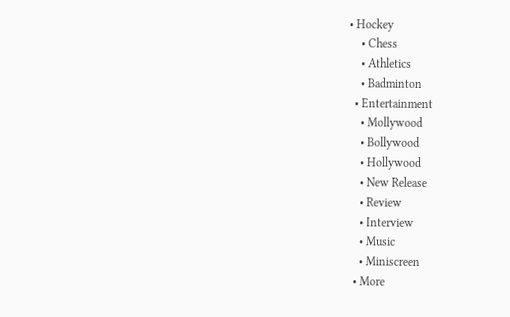• Hockey
    • Chess
    • Athletics
    • Badminton
  • Entertainment
    • Mollywood
    • Bollywood
    • Hollywood
    • New Release
    • Review
    • Interview
    • Music
    • Miniscreen
  • More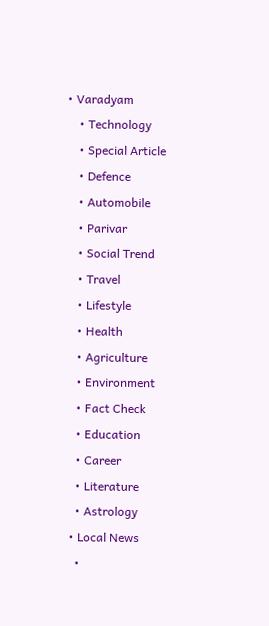• Varadyam
    • Technology
    • Special Article
    • Defence
    • Automobile
    • Parivar
    • Social Trend
    • Travel
    • Lifestyle
    • Health
    • Agriculture
    • Environment
    • Fact Check
    • Education
    • Career
    • Literature
    • Astrology
  • Local News
    •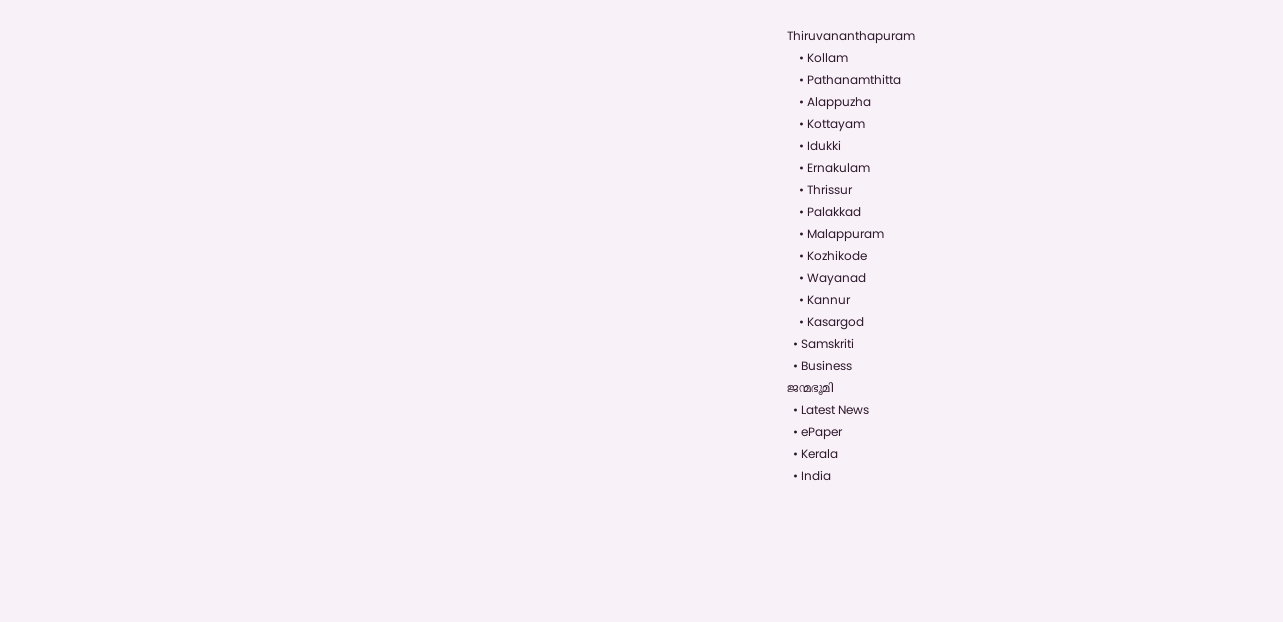Thiruvananthapuram
    • Kollam
    • Pathanamthitta
    • Alappuzha
    • Kottayam
    • Idukki
    • Ernakulam
    • Thrissur
    • Palakkad
    • Malappuram
    • Kozhikode
    • Wayanad
    • Kannur
    • Kasargod
  • Samskriti
  • Business
ജന്മഭൂമി
  • Latest News
  • ePaper
  • Kerala
  • India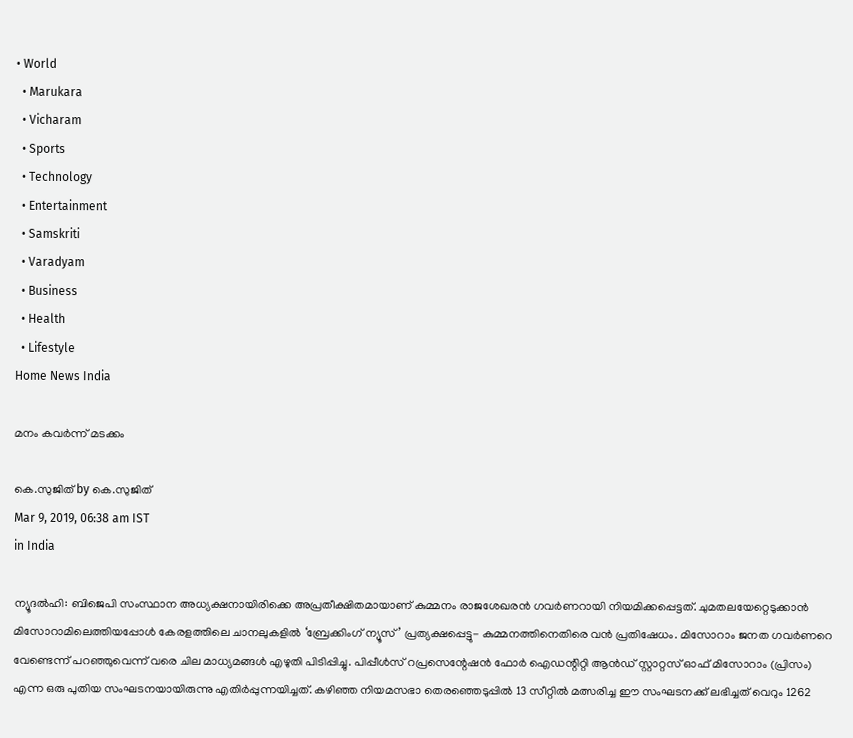• World
  • Marukara
  • Vicharam
  • Sports
  • Technology
  • Entertainment
  • Samskriti
  • Varadyam
  • Business
  • Health
  • Lifestyle
Home News India

മനം കവര്‍ന്ന് മടക്കം

കെ.സുജിത് by കെ.സുജിത്
Mar 9, 2019, 06:38 am IST
in India

ന്യൂദല്‍ഹി: ബിജെപി സംസ്ഥാന അധ്യക്ഷനായിരിക്കെ അപ്രതീക്ഷിതമായാണ് കുമ്മനം രാജശേഖരന്‍ ഗവര്‍ണറായി നിയമിക്കപ്പെട്ടത്. ചുമതലയേറ്റെടുക്കാന്‍ മിസോറാമിലെത്തിയപ്പോള്‍ കേരളത്തിലെ ചാനലുകളില്‍ ‘ബ്രേക്കിംഗ് ന്യൂസ്’ പ്രത്യക്ഷപ്പെട്ടു- കുമ്മനത്തിനെതിരെ വന്‍ പ്രതിഷേധം. മിസോറാം ജനത ഗവര്‍ണറെ വേണ്ടെന്ന് പറഞ്ഞുവെന്ന് വരെ ചില മാധ്യമങ്ങള്‍ എഴുതി പിടിപ്പിച്ചു. പിപ്പീള്‍സ് റപ്രസെന്റേഷന്‍ ഫോര്‍ ഐഡന്റിറ്റി ആന്‍ഡ് സ്റ്റാറ്റസ് ഓഫ് മിസോറാം (പ്രിസം) എന്ന ഒരു പുതിയ സംഘടനയായിരുന്നു എതിര്‍പ്പുന്നയിച്ചത്. കഴിഞ്ഞ നിയമസഭാ തെരഞ്ഞെടുപ്പില്‍ 13 സീറ്റില്‍ മത്സരിച്ച ഈ സംഘടനക്ക് ലഭിച്ചത് വെറും 1262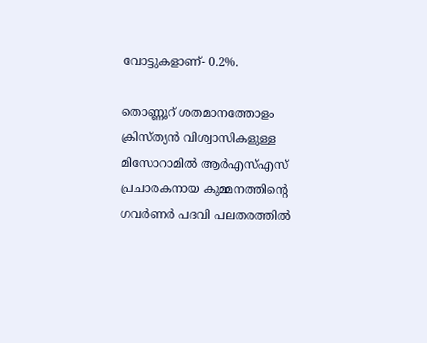വോട്ടുകളാണ്- 0.2%.

തൊണ്ണൂറ് ശതമാനത്തോളം ക്രിസ്ത്യന്‍ വിശ്വാസികളുള്ള മിസോറാമില്‍ ആര്‍എസ്എസ് പ്രചാരകനായ കുമ്മനത്തിന്റെ ഗവര്‍ണര്‍ പദവി പലതരത്തില്‍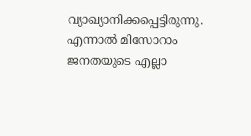വ്യാഖ്യാനിക്കപ്പെട്ടിരുന്നു. എന്നാല്‍ മിസോറാം ജനതയുടെ എല്ലാ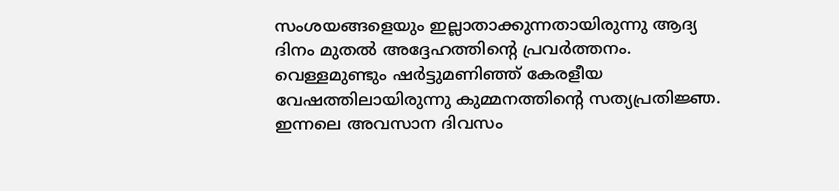സംശയങ്ങളെയും ഇല്ലാതാക്കുന്നതായിരുന്നു ആദ്യ ദിനം മുതല്‍ അദ്ദേഹത്തിന്റെ പ്രവര്‍ത്തനം. വെള്ളമുണ്ടും ഷര്‍ട്ടുമണിഞ്ഞ് കേരളീയ വേഷത്തിലായിരുന്നു കുമ്മനത്തിന്റെ സത്യപ്രതിജ്ഞ. ഇന്നലെ അവസാന ദിവസം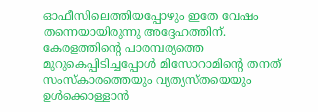ഓഫീസിലെത്തിയപ്പോഴും ഇതേ വേഷം തന്നെയായിരുന്നു അദ്ദേഹത്തിന്. കേരളത്തിന്റെ പാരമ്പര്യത്തെ മുറുകെപ്പിടിച്ചപ്പോള്‍ മിസോറാമിന്റെ തനത് സംസ്‌കാരത്തെയും വ്യത്യസ്തയെയും ഉള്‍ക്കൊള്ളാന്‍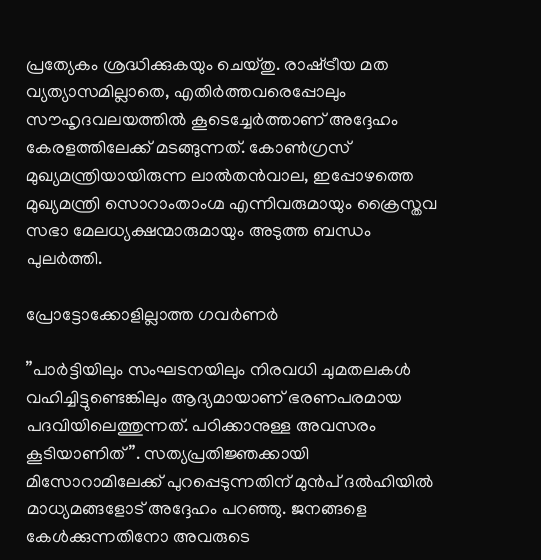പ്രത്യേകം ശ്രദ്ധിക്കുകയും ചെയ്തു. രാഷ്‌ട്രീയ മത വ്യത്യാസമില്ലാതെ, എതിര്‍ത്തവരെപ്പോലും സൗഹൃദവലയത്തില്‍ കൂടെച്ചേര്‍ത്താണ് അദ്ദേഹം കേരളത്തിലേക്ക് മടങ്ങുന്നത്. കോണ്‍ഗ്രസ് മുഖ്യമന്ത്രിയായിരുന്ന ലാല്‍തന്‍വാല, ഇപ്പോഴത്തെ മുഖ്യമന്ത്രി സൊറാംതാംഗ്മ എന്നിവരുമായും ക്രൈസ്തവ സഭാ മേലധ്യക്ഷന്മാരുമായും അടുത്ത ബന്ധം പുലര്‍ത്തി.

പ്രോട്ടോക്കോളില്ലാത്ത ഗവര്‍ണര്‍

”പാര്‍ട്ടിയിലും സംഘടനയിലും നിരവധി ചുമതലകള്‍ വഹിച്ചിട്ടുണ്ടെങ്കിലും ആദ്യമായാണ് ഭരണപരമായ പദവിയിലെത്തുന്നത്. പഠിക്കാനുള്ള അവസരം കൂടിയാണിത്”. സത്യപ്രതിജ്ഞക്കായി മിസോറാമിലേക്ക് പുറപ്പെടുന്നതിന് മുന്‍പ് ദല്‍ഹിയില്‍ മാധ്യമങ്ങളോട് അദ്ദേഹം പറഞ്ഞു. ജനങ്ങളെ കേള്‍ക്കുന്നതിനോ അവരുടെ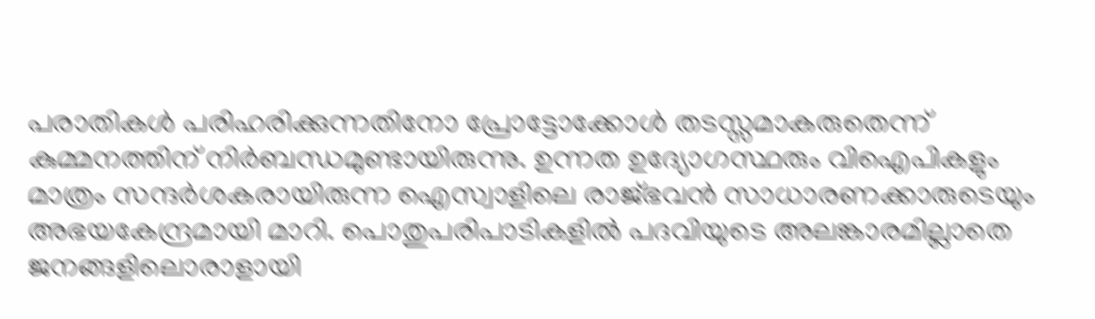പരാതികള്‍ പരിഹരിക്കുന്നതിനോ പ്രോട്ടോക്കോള്‍ തടസ്സമാകരുതെന്ന് കുമ്മനത്തിന് നിര്‍ബന്ധമുണ്ടായിരുന്നു. ഉന്നത ഉദ്യോഗസ്ഥരും വിഐപികളും മാത്രം സന്ദര്‍ശകരായിരുന്ന ഐസ്വാളിലെ രാജ്ഭവന്‍ സാധാരണക്കാരുടെയും അഭയകേന്ദ്രമായി മാറി. പൊതുപരിപാടികളില്‍ പദവിയുടെ അലങ്കാരമില്ലാതെ ജനങ്ങളിലൊരാളായി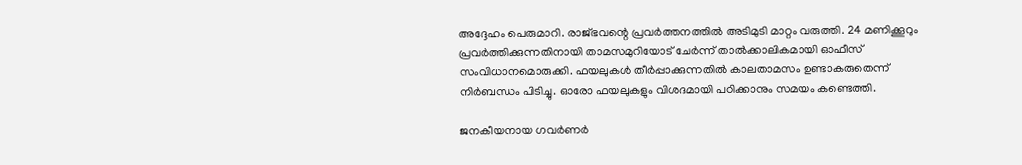അദ്ദേഹം പെരുമാറി. രാജ്ഭവന്റെ പ്രവര്‍ത്തനത്തില്‍ അടിമുടി മാറ്റം വരുത്തി. 24 മണിക്കൂറും പ്രവര്‍ത്തിക്കുന്നതിനായി താമസമുറിയോട് ചേര്‍ന്ന് താല്‍ക്കാലികമായി ഓഫീസ് സംവിധാനമൊരുക്കി. ഫയലുകള്‍ തീര്‍പ്പാക്കുന്നതില്‍ കാലതാമസം ഉണ്ടാകരുതെന്ന് നിര്‍ബന്ധം പിടിച്ചു. ഓരോ ഫയലുകളും വിശദമായി പഠിക്കാനും സമയം കണ്ടെത്തി.

ജനകീയനായ ഗവര്‍ണര്‍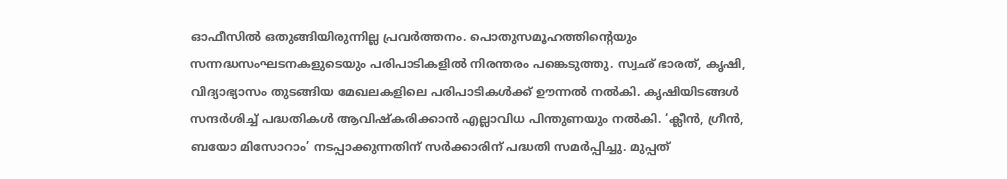ഓഫീസില്‍ ഒതുങ്ങിയിരുന്നില്ല പ്രവര്‍ത്തനം. പൊതുസമൂഹത്തിന്റെയും സന്നദ്ധസംഘടനകളുടെയും പരിപാടികളില്‍ നിരന്തരം പങ്കെടുത്തു. സ്വഛ് ഭാരത്, കൃഷി, വിദ്യാഭ്യാസം തുടങ്ങിയ മേഖലകളിലെ പരിപാടികള്‍ക്ക് ഊന്നല്‍ നല്‍കി. കൃഷിയിടങ്ങള്‍ സന്ദര്‍ശിച്ച് പദ്ധതികള്‍ ആവിഷ്‌കരിക്കാന്‍ എല്ലാവിധ പിന്തുണയും നല്‍കി. ‘ക്ലീന്‍, ഗ്രീന്‍, ബയോ മിസോറാം’ നടപ്പാക്കുന്നതിന് സര്‍ക്കാരിന് പദ്ധതി സമര്‍പ്പിച്ചു. മുപ്പത്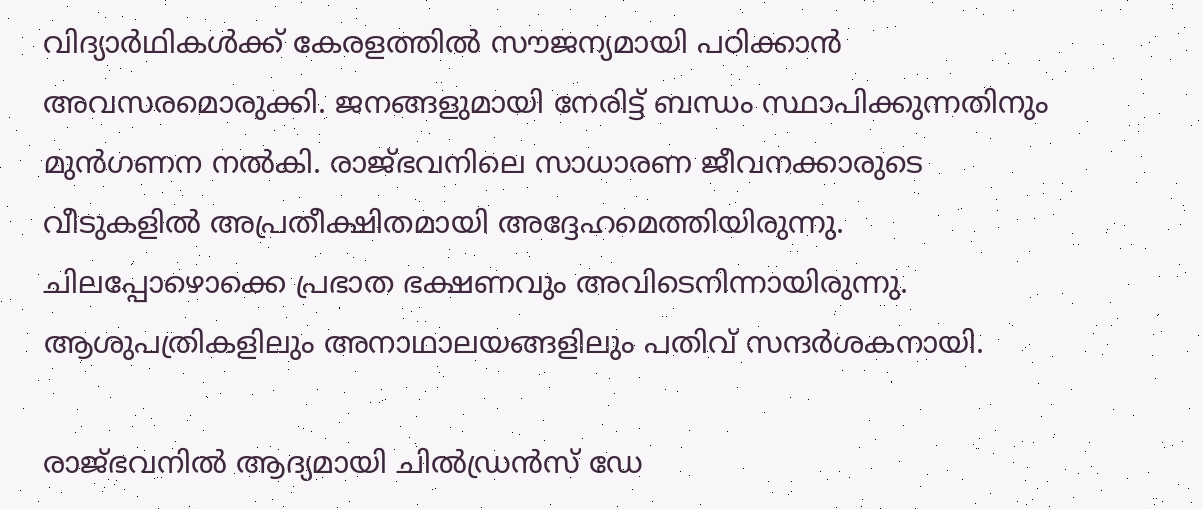വിദ്യാര്‍ഥികള്‍ക്ക് കേരളത്തില്‍ സൗജന്യമായി പഠിക്കാന്‍ അവസരമൊരുക്കി. ജനങ്ങളുമായി നേരിട്ട് ബന്ധം സ്ഥാപിക്കുന്നതിനും മുന്‍ഗണന നല്‍കി. രാജ്ഭവനിലെ സാധാരണ ജീവനക്കാരുടെ വീടുകളില്‍ അപ്രതീക്ഷിതമായി അദ്ദേഹമെത്തിയിരുന്നു. ചിലപ്പോഴൊക്കെ പ്രഭാത ഭക്ഷണവും അവിടെനിന്നായിരുന്നു. ആശുപത്രികളിലും അനാഥാലയങ്ങളിലും പതിവ് സന്ദര്‍ശകനായി.

രാജ്ഭവനില്‍ ആദ്യമായി ചില്‍ഡ്രന്‍സ് ഡേ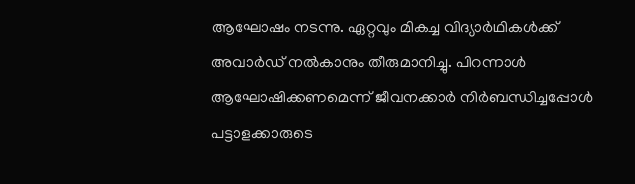ആഘോഷം നടന്നു. ഏറ്റവും മികച്ച വിദ്യാര്‍ഥികള്‍ക്ക് അവാര്‍ഡ് നല്‍കാനും തീരുമാനിച്ചു. പിറന്നാള്‍ ആഘോഷിക്കണമെന്ന് ജീവനക്കാര്‍ നിര്‍ബന്ധിച്ചപ്പോള്‍ പട്ടാളക്കാരുടെ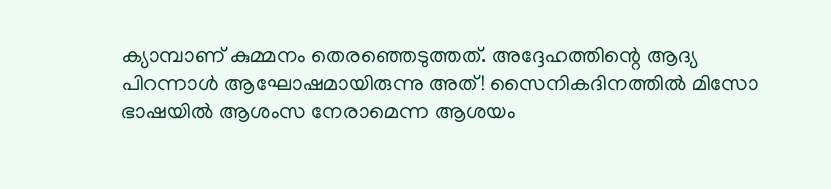ക്യാമ്പാണ് കുമ്മനം തെരഞ്ഞെടുത്തത്. അദ്ദേഹത്തിന്റെ ആദ്യ പിറന്നാള്‍ ആഘോഷമായിരുന്നു അത്! സൈനികദിനത്തില്‍ മിസോ ഭാഷയില്‍ ആശംസ നേരാമെന്ന ആശയം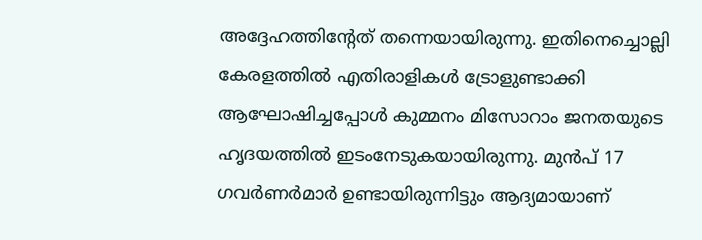അദ്ദേഹത്തിന്റേത് തന്നെയായിരുന്നു. ഇതിനെച്ചൊല്ലി കേരളത്തില്‍ എതിരാളികള്‍ ട്രോളുണ്ടാക്കി ആഘോഷിച്ചപ്പോള്‍ കുമ്മനം മിസോറാം ജനതയുടെ ഹൃദയത്തില്‍ ഇടംനേടുകയായിരുന്നു. മുന്‍പ് 17 ഗവര്‍ണര്‍മാര്‍ ഉണ്ടായിരുന്നിട്ടും ആദ്യമായാണ്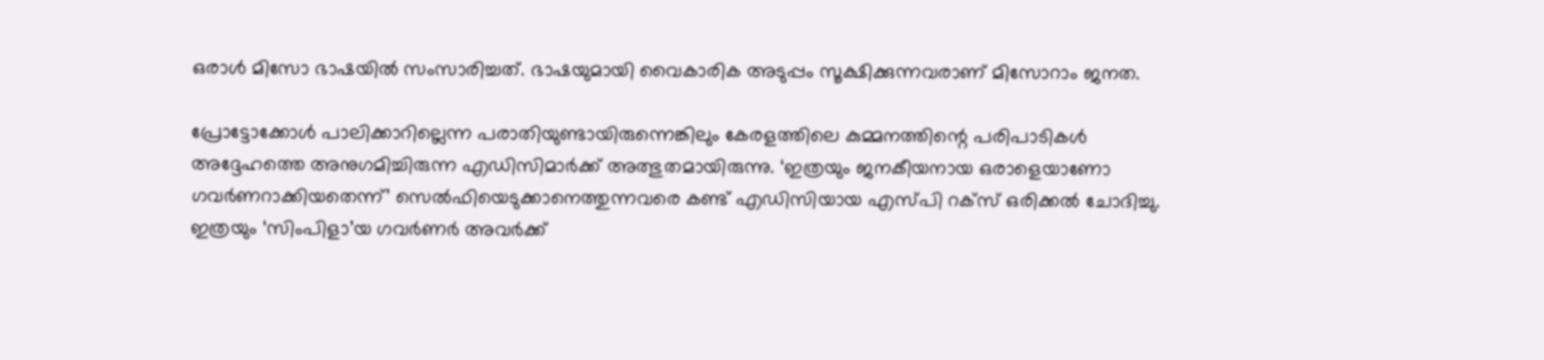ഒരാള്‍ മിസോ ഭാഷയില്‍ സംസാരിച്ചത്. ഭാഷയുമായി വൈകാരിക അടുപ്പം സൂക്ഷിക്കുന്നവരാണ് മിസോറാം ജനത.

പ്രോട്ടോക്കോള്‍ പാലിക്കാറില്ലെന്ന പരാതിയുണ്ടായിരുന്നെങ്കിലും കേരളത്തിലെ കുമ്മനത്തിന്റെ പരിപാടികള്‍ അദ്ദേഹത്തെ അനുഗമിച്ചിരുന്ന എഡിസിമാര്‍ക്ക് അത്ഭുതമായിരുന്നു. ‘ഇത്രയും ജനകീയനായ ഒരാളെയാണോ ഗവര്‍ണറാക്കിയതെന്ന്’ സെല്‍ഫിയെടുക്കാനെത്തുന്നവരെ കണ്ട് എഡിസിയായ എസ്പി റക്‌സ് ഒരിക്കല്‍ ചോദിച്ചു. ഇത്രയും ‘സിംപിളാ’യ ഗവര്‍ണര്‍ അവര്‍ക്ക്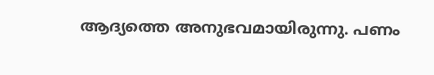ആദ്യത്തെ അനുഭവമായിരുന്നു. പണം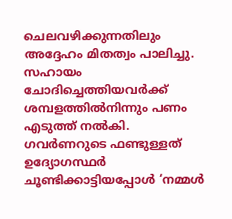ചെലവഴിക്കുന്നതിലും അദ്ദേഹം മിതത്വം പാലിച്ചു. സഹായം ചോദിച്ചെത്തിയവര്‍ക്ക് ശമ്പളത്തില്‍നിന്നും പണം എടുത്ത് നല്‍കി. ഗവര്‍ണറുടെ ഫണ്ടുള്ളത് ഉദ്യോഗസ്ഥര്‍ ചൂണ്ടിക്കാട്ടിയപ്പോള്‍ ‘നമ്മള്‍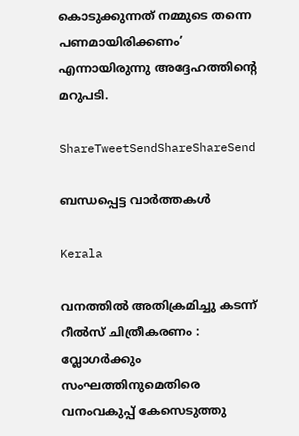കൊടുക്കുന്നത് നമ്മുടെ തന്നെ പണമായിരിക്കണം’ എന്നായിരുന്നു അദ്ദേഹത്തിന്റെ മറുപടി.

ShareTweetSendShareShareSend

ബന്ധപ്പെട്ട വാര്‍ത്തകള്‍

Kerala

വനത്തില്‍ അതിക്രമിച്ചു കടന്ന് റീല്‍സ് ചിത്രീകരണം : വ്ലോഗര്‍ക്കും സംഘത്തിനുമെതിരെ വനംവകുപ്പ് കേസെടുത്തു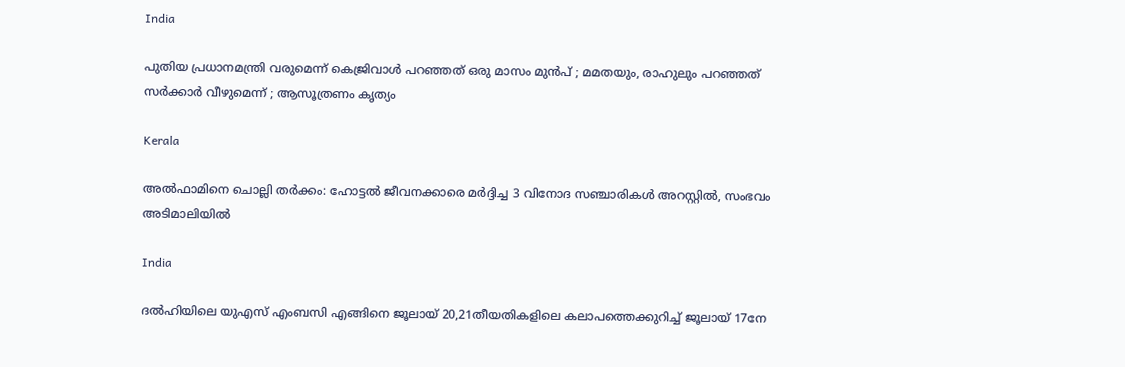India

പുതിയ പ്രധാനമന്ത്രി വരുമെന്ന് കെജ്രിവാൾ പറഞ്ഞത് ഒരു മാസം മുൻപ് ; മമതയും, രാഹുലും പറഞ്ഞത് സർക്കാർ വീഴുമെന്ന് ; ആസൂത്രണം കൃത്യം

Kerala

അല്‍ഫാമിനെ ചൊല്ലി തര്‍ക്കം: ഹോട്ടല്‍ ജീവനക്കാരെ മര്‍ദ്ദിച്ച 3 വിനോദ സഞ്ചാരികള്‍ അറസ്റ്റില്‍, സംഭവം അടിമാലിയില്‍

India

ദല്‍ഹിയിലെ യുഎസ് എംബസി എങ്ങിനെ ജൂലായ് 20,21തീയതികളിലെ കലാപത്തെക്കുറിച്ച് ജൂലായ് 17നേ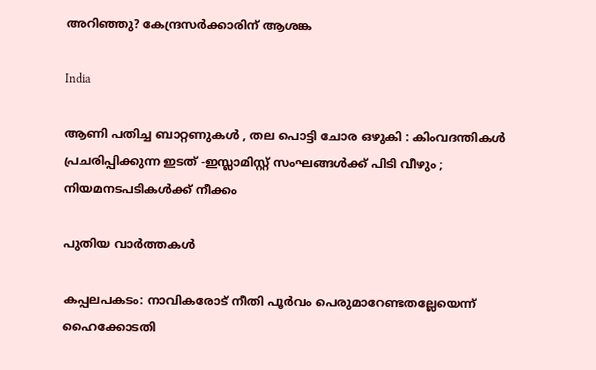അറിഞ്ഞു? കേന്ദ്രസര്‍ക്കാരിന് ആശങ്ക

India

ആണി പതിച്ച ബാറ്റണുകൾ , തല പൊട്ടി ചോര ഒഴുകി : കിംവദന്തികൾ പ്രചരിപ്പിക്കുന്ന ഇടത് -ഇസ്ലാമിസ്റ്റ് സംഘങ്ങൾക്ക് പിടി വീഴും ; നിയമനടപടികൾക്ക് നീക്കം

പുതിയ വാര്‍ത്തകള്‍

കപ്പലപകടം: നാവികരോട് നീതി പൂര്‍വം പെരുമാറേണ്ടതല്ലേയെന്ന് ഹൈക്കോടതി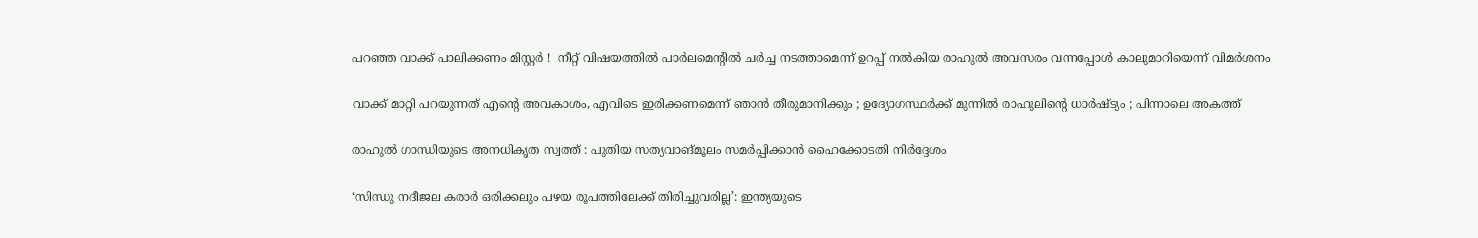പറഞ്ഞ വാക്ക് പാലിക്കണം മിസ്റ്റർ !  നീറ്റ് വിഷയത്തിൽ പാർലമെന്റിൽ ചർച്ച നടത്താമെന്ന് ഉറപ്പ് നൽകിയ രാഹുൽ അവസരം വന്നപ്പോൾ കാലുമാറിയെന്ന് വിമർശനം

വാക്ക് മാറ്റി പറയുന്നത് എന്റെ അവകാശം, എവിടെ ഇരിക്കണമെന്ന് ഞാൻ തീരുമാനിക്കും ; ഉദ്യോഗസ്ഥർക്ക് മുന്നിൽ രാഹുലിന്റെ ധാർഷ്ട്യം ; പിന്നാലെ അകത്ത്

രാഹുല്‍ ഗാന്ധിയുടെ അനധികൃത സ്വത്ത് : പുതിയ സത്യവാങ്മൂലം സമര്‍പ്പിക്കാന്‍ ഹൈക്കോടതി നിര്‍ദ്ദേശം

‘സിന്ധു നദീജല കരാർ ഒരിക്കലും പഴയ രൂപത്തിലേക്ക് തിരിച്ചുവരില്ല’: ഇന്ത്യയുടെ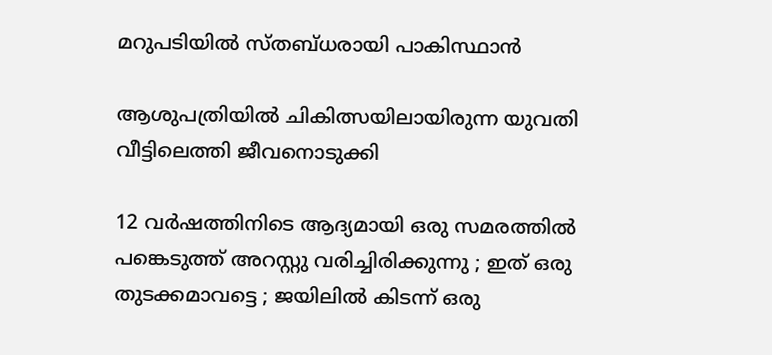മറുപടിയിൽ സ്തബ്ധരായി പാകിസ്ഥാൻ

ആശുപത്രിയില്‍ ചികിത്സയിലായിരുന്ന യുവതി വീട്ടിലെത്തി ജീവനൊടുക്കി

12 വർഷത്തിനിടെ ആദ്യമായി ഒരു സമരത്തിൽ പങ്കെടുത്ത് അറസ്റ്റു വരിച്ചിരിക്കുന്നു ; ഇത് ഒരു തുടക്കമാവട്ടെ ; ജയിലിൽ കിടന്ന് ഒരു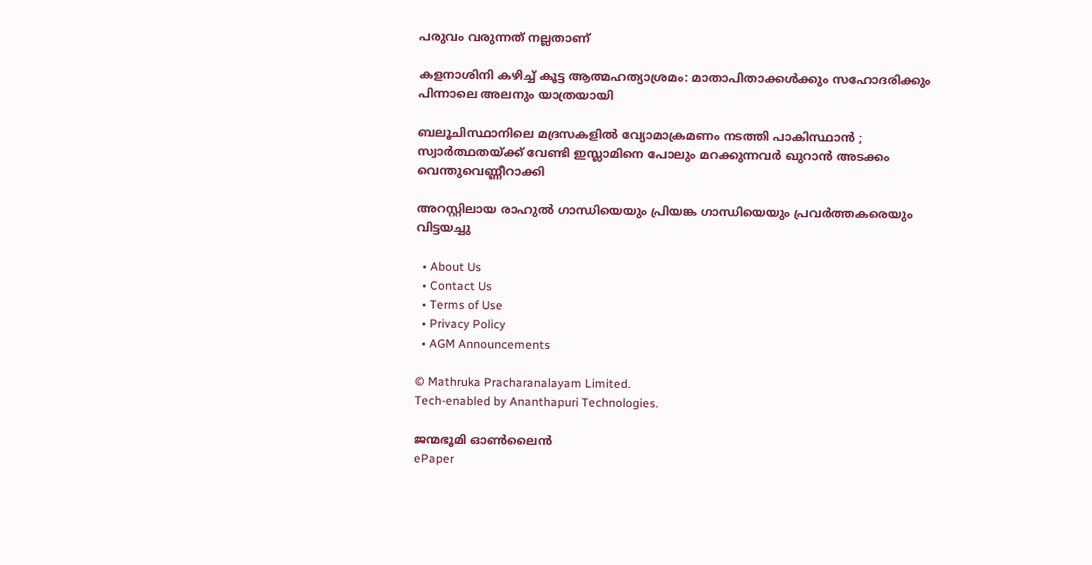പരുവം വരുന്നത് നല്ലതാണ്

കളനാശിനി കഴിച്ച് കൂട്ട ആത്മഹത്യാശ്രമം: മാതാപിതാക്കള്‍ക്കും സഹോദരിക്കും പിന്നാലെ അലനും യാത്രയായി

ബലൂചിസ്ഥാനിലെ മദ്രസകളിൽ വ്യോമാക്രമണം നടത്തി പാകിസ്ഥാൻ ; സ്വാർത്ഥതയ്‌ക്ക് വേണ്ടി ഇസ്ലാമിനെ പോലും മറക്കുന്നവർ ഖുറാൻ അടക്കം വെന്തുവെണ്ണീറാക്കി

അറസ്റ്റിലായ രാഹുല്‍ ഗാന്ധിയെയും പ്രിയങ്ക ഗാന്ധിയെയും പ്രവര്‍ത്തകരെയും വിട്ടയച്ചു

  • About Us
  • Contact Us
  • Terms of Use
  • Privacy Policy
  • AGM Announcements

© Mathruka Pracharanalayam Limited.
Tech-enabled by Ananthapuri Technologies.

ജന്മഭൂമി ഓണ്‍ലൈന്‍
ePaper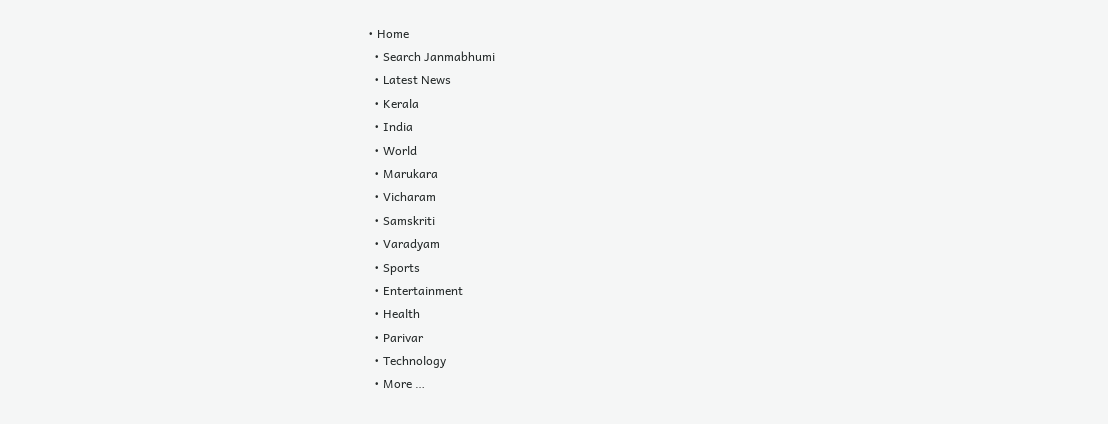• Home
  • Search Janmabhumi
  • Latest News
  • Kerala
  • India
  • World
  • Marukara
  • Vicharam
  • Samskriti
  • Varadyam
  • Sports
  • Entertainment
  • Health
  • Parivar
  • Technology
  • More …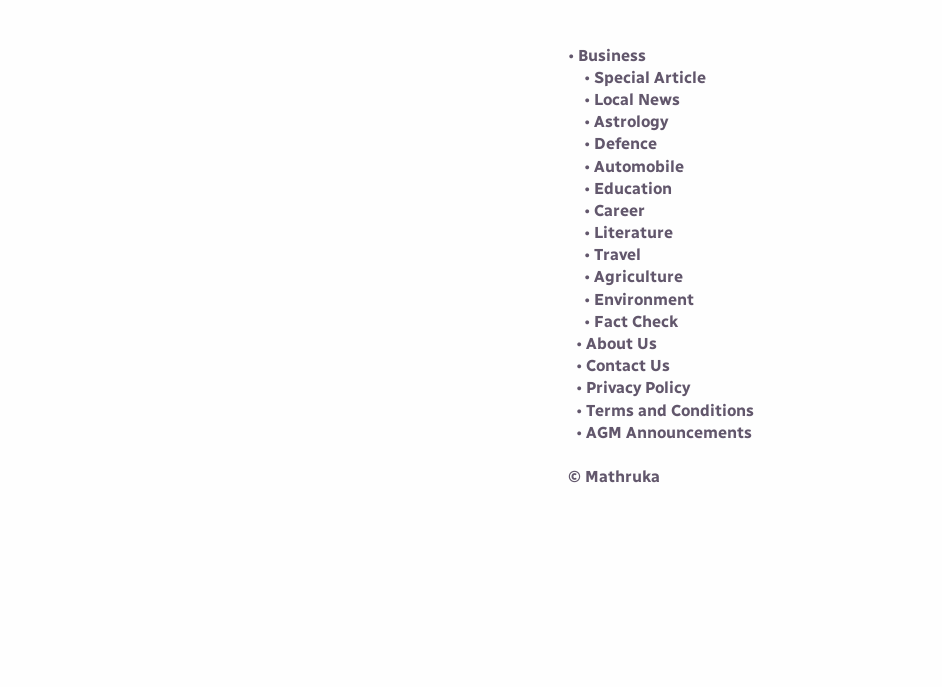• Business
    • Special Article
    • Local News
    • Astrology
    • Defence
    • Automobile
    • Education
    • Career
    • Literature
    • Travel
    • Agriculture
    • Environment
    • Fact Check
  • About Us
  • Contact Us
  • Privacy Policy
  • Terms and Conditions
  • AGM Announcements

© Mathruka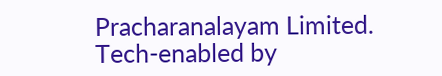Pracharanalayam Limited.
Tech-enabled by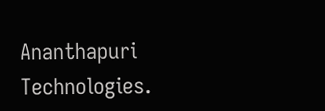Ananthapuri Technologies.